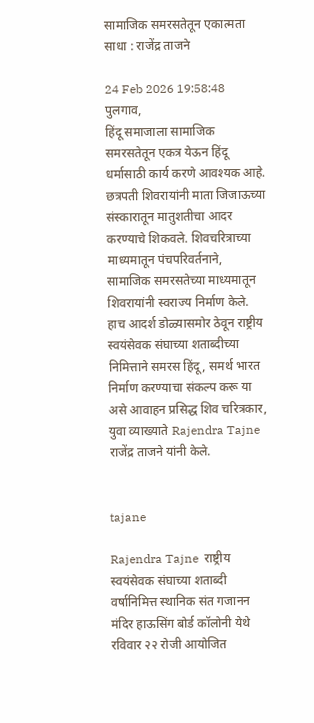सामाजिक समरसतेतून एकात्मता साधा : राजेंद्र ताजने

24 Feb 2026 19:58:48
पुलगाव,
हिंदू समाजाला सामाजिक समरसतेतून एकत्र येऊन हिंदू धर्मासाठी कार्य करणे आवश्यक आहे. छत्रपती शिवरायांनी माता जिजाऊच्या संस्कारातून मातुशतीचा आदर करण्याचे शिकवले. शिवचरित्राच्या माध्यमातून पंचपरिवर्तनाने, सामाजिक समरसतेच्या माध्यमातून शिवरायांनी स्वराज्य निर्माण केले. हाच आदर्श डोळ्यासमोर ठेवून राष्ट्रीय स्वयंसेवक संघाच्या शताब्दीच्या निमित्ताने समरस हिंदू, समर्थ भारत निर्माण करण्याचा संकल्प करू या असे आवाहन प्रसिद्ध शिव चरित्रकार, युवा व्याख्याते Rajendra Tajne राजेंद्र ताजने यांनी केले.


tajane

Rajendra Tajne  राष्ट्रीय स्वयंसेवक संघाच्या शताब्दी वर्षानिमित्त स्थानिक संत गजानन मंदिर हाऊसिंग बोर्ड कॉलोनी येथे रविवार २२ रोजी आयोजित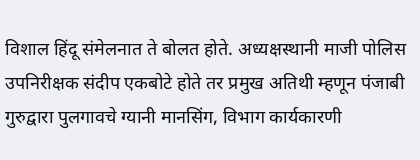विशाल हिंदू संमेलनात ते बोलत होते. अध्यक्षस्थानी माजी पोलिस उपनिरीक्षक संदीप एकबोटे होते तर प्रमुख अतिथी म्हणून पंजाबी गुरुद्वारा पुलगावचे ग्यानी मानसिंग, विभाग कार्यकारणी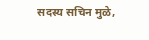सदस्य सचिन मुळे,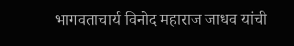भागवताचार्य विनोद महाराज जाधव यांची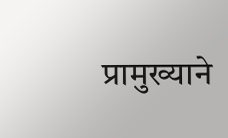प्रामुख्याने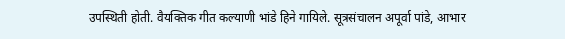उपस्थिती होती. वैयक्तिक गीत कल्याणी भांडे हिने गायिले. सूत्रसंचालन अपूर्वा पांडे, आभार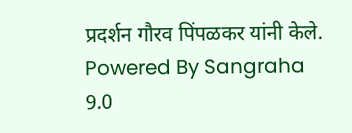प्रदर्शन गौरव पिंपळकर यांनी केले.
Powered By Sangraha 9.0